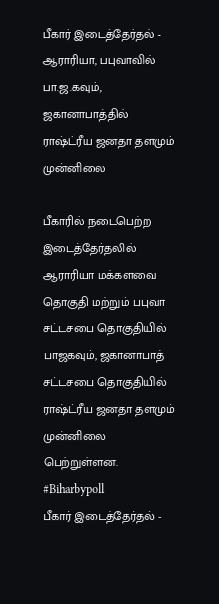பீகார் இடைத்தேர்தல் - ஆராரியா, பபுவாவில் பா.ஜ.கவும், ஜகானாபாத்தில் ராஷ்ட்ரீய ஜனதா தளமும் முன்னிலை

பீகாரில் நடைபெற்ற இடைத்தேர்தலில் ஆராரியா மக்களவை தொகுதி மற்றும் பபுவா சட்டசபை தொகுதியில் பாஜகவும், ஜகானாபாத் சட்டசபை தொகுதியில் ராஷ்ட்ரீய ஜனதா தளமும் முன்னிலை பெற்றுள்ளன. #Biharbypoll
பீகார் இடைத்தேர்தல் -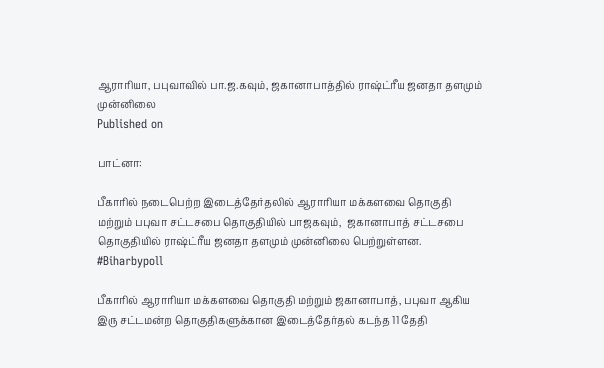ஆராரியா, பபுவாவில் பா.ஜ.கவும், ஜகானாபாத்தில் ராஷ்ட்ரீய ஜனதா தளமும் முன்னிலை
Published on

பாட்னா:

பீகாரில் நடைபெற்ற இடைத்தேர்தலில் ஆராரியா மக்களவை தொகுதி மற்றும் பபுவா சட்டசபை தொகுதியில் பாஜகவும்,  ஜகானாபாத் சட்டசபை தொகுதியில் ராஷ்ட்ரீய ஜனதா தளமும் முன்னிலை பெற்றுள்ளன. #Biharbypoll

பீகாரில் ஆராரியா மக்களவை தொகுதி மற்றும் ஜகானாபாத், பபுவா ஆகிய இரு சட்டமன்ற தொகுதிகளுக்கான இடைத்தேர்தல் கடந்த 11 தேதி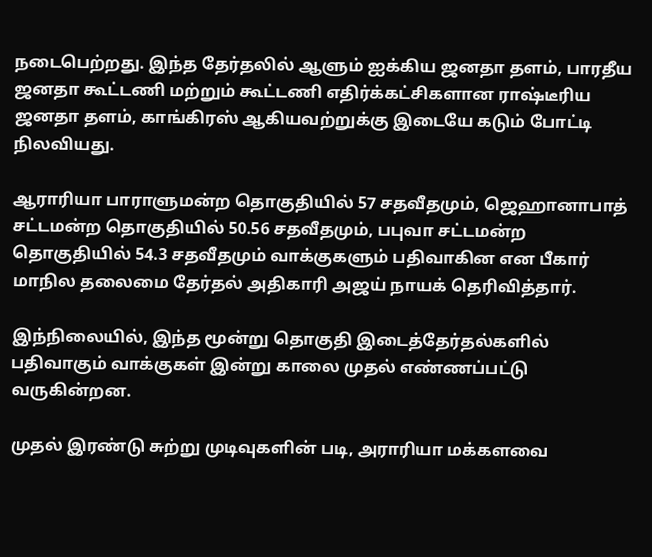நடைபெற்றது. இந்த தேர்தலில் ஆளும் ஐக்கிய ஜனதா தளம், பாரதீய ஜனதா கூட்டணி மற்றும் கூட்டணி எதிர்க்கட்சிகளான ராஷ்டீரிய ஜனதா தளம், காங்கிரஸ் ஆகியவற்றுக்கு இடையே கடும் போட்டி நிலவியது.

ஆராரியா பாராளுமன்ற தொகுதியில் 57 சதவீதமும், ஜெஹானாபாத் சட்டமன்ற தொகுதியில் 50.56 சதவீதமும், பபுவா சட்டமன்ற தொகுதியில் 54.3 சதவீதமும் வாக்குகளும் பதிவாகின என பீகார் மாநில தலைமை தேர்தல் அதிகாரி அஜய் நாயக் தெரிவித்தார்.

இந்நிலையில், இந்த மூன்று தொகுதி இடைத்தேர்தல்களில் பதிவாகும் வாக்குகள் இன்று காலை முதல் எண்ணப்பட்டு வருகின்றன.

முதல் இரண்டு சுற்று முடிவுகளின் படி, அராரியா மக்களவை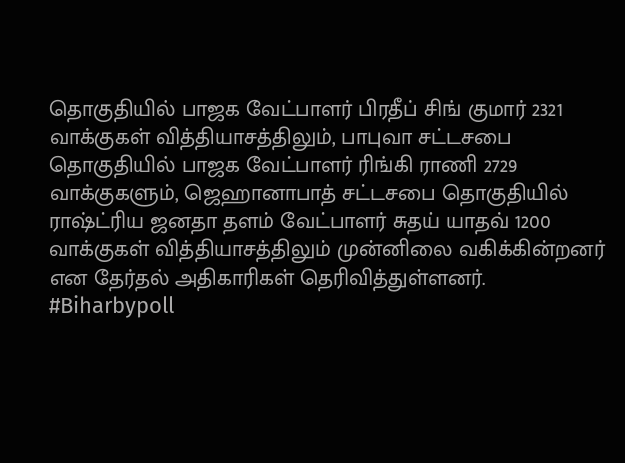தொகுதியில் பாஜக வேட்பாளர் பிரதீப் சிங் குமார் 2321 வாக்குகள் வித்தியாசத்திலும், பாபுவா சட்டசபை தொகுதியில் பாஜக வேட்பாளர் ரிங்கி ராணி 2729 வாக்குகளும், ஜெஹானாபாத் சட்டசபை தொகுதியில் ராஷ்ட்ரிய ஜனதா தளம் வேட்பாளர் சுதய் யாதவ் 1200 வாக்குகள் வித்தியாசத்திலும் முன்னிலை வகிக்கின்றனர் என தேர்தல் அதிகாரிகள் தெரிவித்துள்ளனர். #Biharbypoll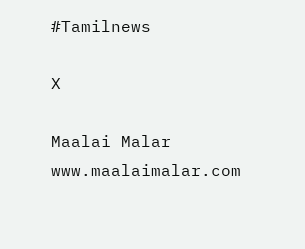#Tamilnews

X

Maalai Malar
www.maalaimalar.com